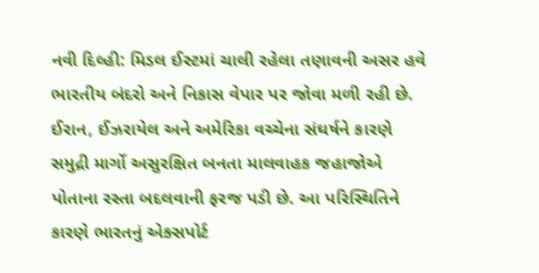નવી દિલ્હી: મિડલ ઈસ્ટમાં ચાલી રહેલા તણાવની અસર હવે ભારતીય બંદરો અને નિકાસ વેપાર પર જોવા મળી રહી છે. ઈરાન, ઈઝરાયેલ અને અમેરિકા વચ્ચેના સંઘર્ષને કારણે સમુદ્રી માર્ગો અસુરક્ષિત બનતા માલવાહક જહાજોએ પોતાના રસ્તા બદલવાની ફરજ પડી છે. આ પરિસ્થિતિને કારણે ભારતનું એક્સપોર્ટ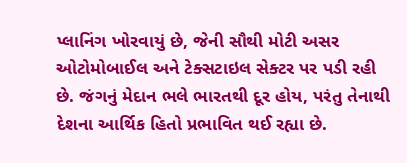પ્લાનિંગ ખોરવાયું છે, જેની સૌથી મોટી અસર ઓટોમોબાઈલ અને ટેક્સટાઇલ સેક્ટર પર પડી રહી છે. જંગનું મેદાન ભલે ભારતથી દૂર હોય, પરંતુ તેનાથી દેશના આર્થિક હિતો પ્રભાવિત થઈ રહ્યા છે.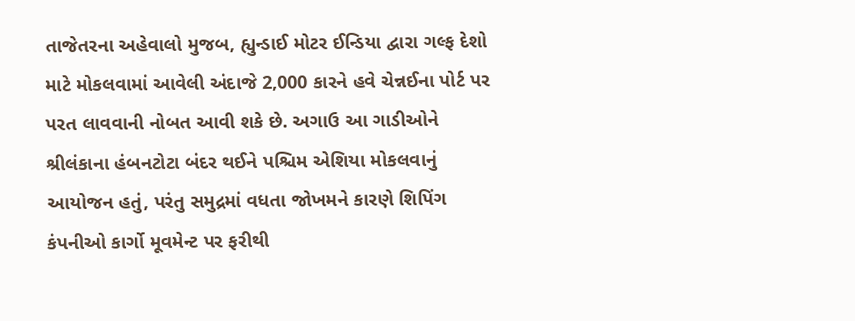તાજેતરના અહેવાલો મુજબ, હ્યુન્ડાઈ મોટર ઈન્ડિયા દ્વારા ગલ્ફ દેશો માટે મોકલવામાં આવેલી અંદાજે 2,000 કારને હવે ચેન્નઈના પોર્ટ પર પરત લાવવાની નોબત આવી શકે છે. અગાઉ આ ગાડીઓને શ્રીલંકાના હંબનટોટા બંદર થઈને પશ્ચિમ એશિયા મોકલવાનું આયોજન હતું, પરંતુ સમુદ્રમાં વધતા જોખમને કારણે શિપિંગ કંપનીઓ કાર્ગો મૂવમેન્ટ પર ફરીથી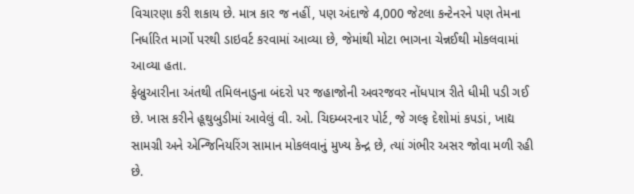વિચારણા કરી શકાય છે. માત્ર કાર જ નહીં, પણ અંદાજે 4,000 જેટલા કન્ટેનરને પણ તેમના નિર્ધારિત માર્ગો પરથી ડાઇવર્ટ કરવામાં આવ્યા છે, જેમાંથી મોટા ભાગના ચેન્નઈથી મોકલવામાં આવ્યા હતા.
ફેબ્રુઆરીના અંતથી તમિલનાડુના બંદરો પર જહાજોની અવરજવર નોંધપાત્ર રીતે ધીમી પડી ગઈ છે. ખાસ કરીને હૂથુબુડીમાં આવેલું વી. ઓ. ચિદમ્બરનાર પોર્ટ, જે ગલ્ફ દેશોમાં કપડાં, ખાદ્ય સામગ્રી અને એન્જિનિયરિંગ સામાન મોકલવાનું મુખ્ય કેન્દ્ર છે, ત્યાં ગંભીર અસર જોવા મળી રહી છે.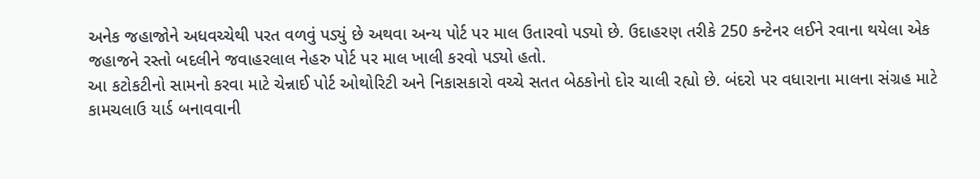અનેક જહાજોને અધવચ્ચેથી પરત વળવું પડ્યું છે અથવા અન્ય પોર્ટ પર માલ ઉતારવો પડ્યો છે. ઉદાહરણ તરીકે 250 કન્ટેનર લઈને રવાના થયેલા એક જહાજને રસ્તો બદલીને જવાહરલાલ નેહરુ પોર્ટ પર માલ ખાલી કરવો પડ્યો હતો.
આ કટોકટીનો સામનો કરવા માટે ચેન્નાઈ પોર્ટ ઓથોરિટી અને નિકાસકારો વચ્ચે સતત બેઠકોનો દોર ચાલી રહ્યો છે. બંદરો પર વધારાના માલના સંગ્રહ માટે કામચલાઉ યાર્ડ બનાવવાની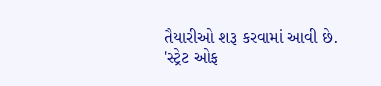તૈયારીઓ શરૂ કરવામાં આવી છે.
'સ્ટ્રેટ ઓફ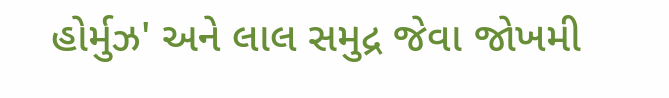હોર્મુઝ' અને લાલ સમુદ્ર જેવા જોખમી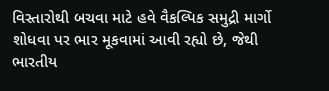વિસ્તારોથી બચવા માટે હવે વૈકલ્પિક સમુદ્રી માર્ગો શોધવા પર ભાર મૂકવામાં આવી રહ્યો છે, જેથી ભારતીય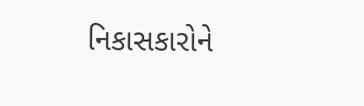નિકાસકારોને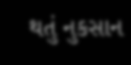થતું નુકસાન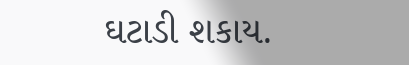ઘટાડી શકાય.